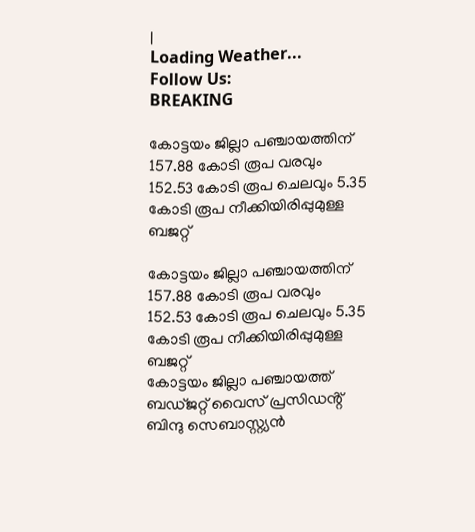|
Loading Weather...
Follow Us:
BREAKING

കോട്ടയം ജില്ലാ പഞ്ചായത്തിന് 157.88 കോടി രൂപ വരവും 152.53 കോടി രൂപ ചെലവും 5.35 കോടി രൂപ നീക്കിയിരിപ്പുമുള്ള ബജറ്റ്

കോട്ടയം ജില്ലാ പഞ്ചായത്തിന് 157.88 കോടി രൂപ വരവും 152.53 കോടി രൂപ ചെലവും 5.35 കോടി രൂപ നീക്കിയിരിപ്പുമുള്ള ബജറ്റ്
കോട്ടയം ജില്ലാ പഞ്ചായത്ത് ബഡ്ജറ്റ് വൈസ് പ്രസിഡൻ്റ് ബിന്ദു സെബാസ്റ്റ്യൻ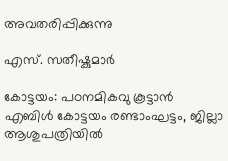അവതരിപ്പിക്കുന്നു

എസ്. സതീഷ്കുമാർ

കോട്ടയം: പഠനമികവു കൂട്ടാൻ എബിൾ കോട്ടയം രണ്ടാംഘട്ടം, ജില്ലാ ആശുപത്രിയിൽ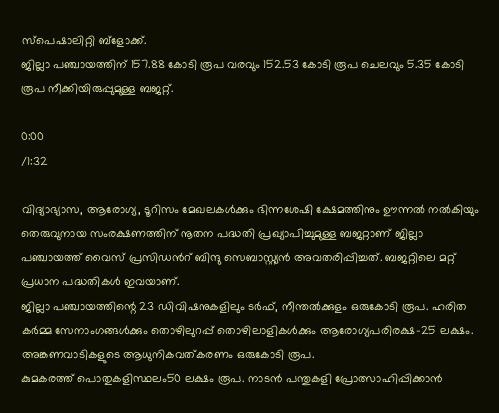സ്പെഷാലിറ്റി ബ്ളോക്ക്.
ജില്ലാ പഞ്ചായത്തിന് 157.88 കോടി രൂപ വരവും 152.53 കോടി രൂപ ചെലവും 5.35 കോടി രൂപ നീക്കിയിരുപ്പുമുള്ള ബജറ്റ്.

0:00
/1:32

വിദ്യാഭ്യാസ, ആരോഗ്യ, ടൂറിസം മേഖലകൾക്കും ഭിന്നശേഷി ക്ഷേമത്തിനും ഊന്നൽ നൽകിയും തെരുവുനായ സംരക്ഷണത്തിന് നൂതന പദ്ധതി പ്രഖ്യാപിച്ചുമുള്ള ബജറ്റാണ് ജില്ലാ പഞ്ചായത്ത് വൈസ് പ്രസിഡൻറ് ബിന്ദു സെബാസ്റ്റ്യൻ അവതരിപ്പിച്ചത്. ബജറ്റിലെ മറ്റ് പ്രധാന പദ്ധതികൾ ഇവയാണ്.
ജില്ലാ പഞ്ചായത്തിന്റെ 23 ഡിവിഷനുകളിലും ടർഫ്, നീന്തൽക്കുളം ഒരുകോടി രൂപ. ഹരിത കർമ്മ സേനാംഗങ്ങൾക്കും തൊഴിലുറപ്പ് തൊഴിലാളികൾക്കും ആരോഗ്യപരിരക്ഷ-25 ലക്ഷം. അങ്കണവാടികളുടെ ആധുനികവത്കരണം ഒരുകോടി രൂപ.
കുമകരത്ത് പൊതുകളിസ്ഥലം50 ലക്ഷം രൂപ. നാടൻ പന്തുകളി പ്രോത്സാഹിപ്പിക്കാൻ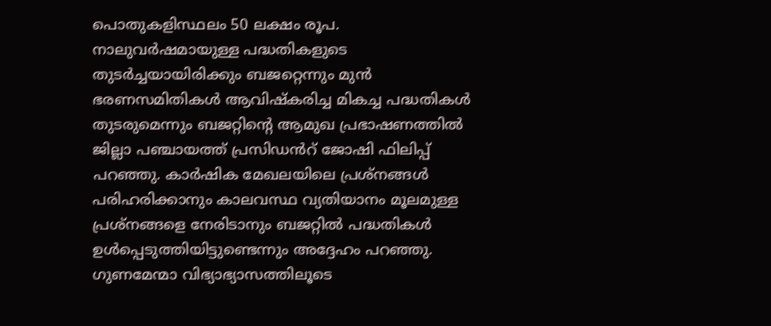പൊതുകളിസ്ഥലം 50 ലക്ഷം രൂപ. നാലുവർഷമായുള്ള പദ്ധതികളുടെ തുടർച്ചയായിരിക്കും ബജറ്റെന്നും മുൻ ഭരണസമിതികൾ ആവിഷ്‌കരിച്ച മികച്ച പദ്ധതികൾ തുടരുമെന്നും ബജറ്റിന്റെ ആമുഖ പ്രഭാഷണത്തിൽ ജില്ലാ പഞ്ചായത്ത് പ്രസിഡൻറ് ജോഷി ഫിലിപ്പ് പറഞ്ഞു. കാർഷിക മേഖലയിലെ പ്രശ്നങ്ങൾ പരിഹരിക്കാനും കാലവസ്ഥ വ്യതിയാനം മൂലമുള്ള പ്രശ്നങ്ങളെ നേരിടാനും ബജറ്റിൽ പദ്ധതികൾ ഉൾപ്പെടുത്തിയിട്ടുണ്ടെന്നും അദ്ദേഹം പറഞ്ഞു. ഗുണമേന്മാ വിഭ്യാഭ്യാസത്തിലൂടെ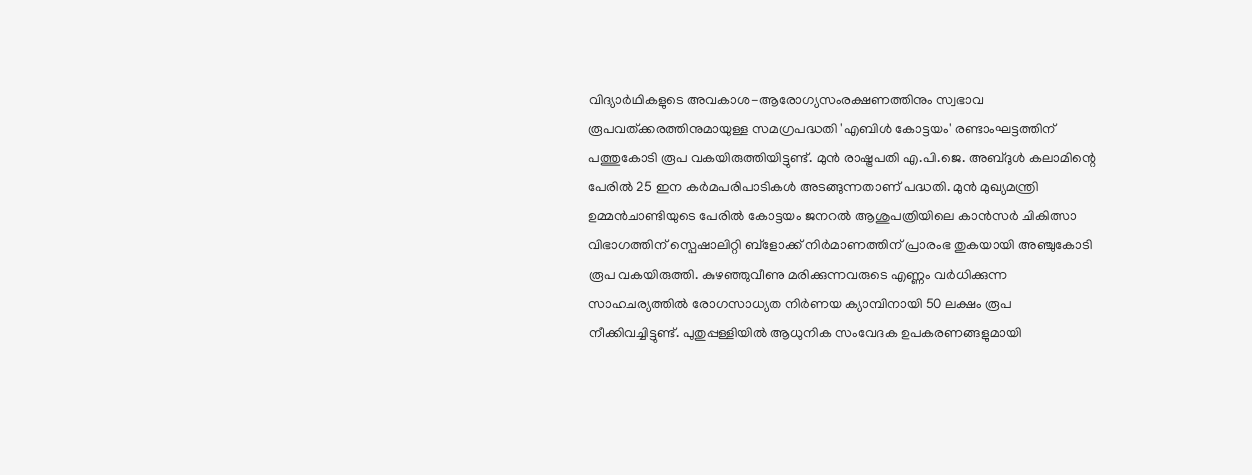വിദ്യാർഥികളുടെ അവകാശ-ആരോഗ്യസംരക്ഷണത്തിനും സ്വഭാവ രൂപവത്ക്കരത്തിനുമായുള്ള സമഗ്രപദ്ധതി 'എബിൾ കോട്ടയം' രണ്ടാംഘട്ടത്തിന് പത്തുകോടി രൂപ വകയിരുത്തിയിട്ടുണ്ട്. മുൻ രാഷ്ട്രപതി എ.പി.ജെ. അബ്ദുൾ കലാമിന്റെ പേരിൽ 25 ഇന കർമപരിപാടികൾ അടങ്ങുന്നതാണ് പദ്ധതി. മുൻ മുഖ്യമന്ത്രി ഉമ്മൻചാണ്ടിയുടെ പേരിൽ കോട്ടയം ജനറൽ ആശുപത്രിയിലെ കാൻസർ ചികിത്സാ വിഭാഗത്തിന് സ്പെഷാലിറ്റി ബ്ളോക്ക് നിർമാണത്തിന് പ്രാരംഭ തുകയായി അഞ്ചുകോടി രൂപ വകയിരുത്തി. കുഴഞ്ഞുവീണു മരിക്കുന്നവരുടെ എണ്ണം വർധിക്കുന്ന സാഹചര്യത്തിൽ രോഗസാധ്യത നിർണയ ക്യാമ്പിനായി 50 ലക്ഷം രൂപ നീക്കിവച്ചിട്ടുണ്ട്. പുതുപ്പള്ളിയിൽ ആധുനിക സംവേദക ഉപകരണങ്ങളുമായി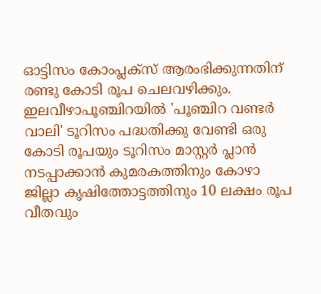ഓട്ടിസം കോംപ്ലക്സ് ആരംഭിക്കുന്നതിന് രണ്ടു കോടി രൂപ ചെലവഴിക്കും.
ഇലവീഴാപൂഞ്ചിറയിൽ 'പൂഞ്ചിറ വണ്ടർ വാലി' ടൂറിസം പദ്ധതിക്കു വേണ്ടി ഒരു കോടി രൂപയും ടൂറിസം മാസ്റ്റർ പ്ലാൻ നടപ്പാക്കാൻ കുമരകത്തിനും കോഴാ ജില്ലാ കൃഷിത്തോട്ടത്തിനും 10 ലക്ഷം രൂപ വീതവും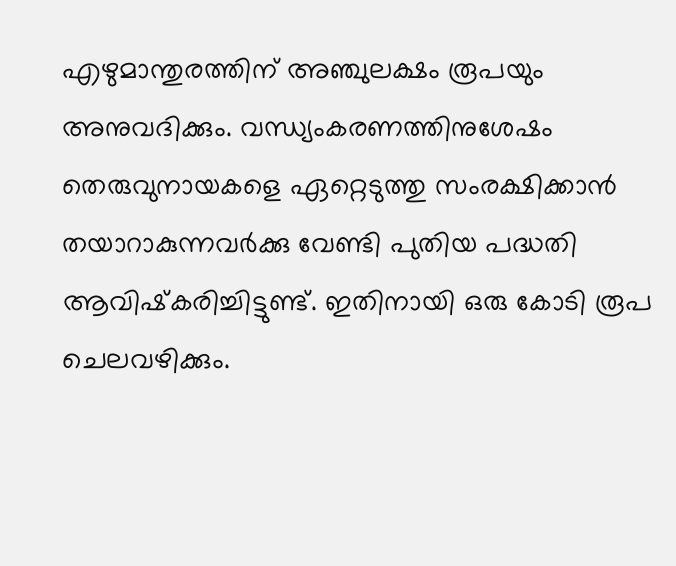എഴുമാന്തുരത്തിന് അഞ്ചുലക്ഷം രൂപയും അനുവദിക്കും. വന്ധ്യംകരണത്തിനുശേഷം തെരുവുനായകളെ ഏറ്റെടുത്തു സംരക്ഷിക്കാൻ തയാറാകുന്നവർക്കു വേണ്ടി പുതിയ പദ്ധതി ആവിഷ്‌കരിച്ചിട്ടുണ്ട്. ഇതിനായി ഒരു കോടി രൂപ ചെലവഴിക്കും.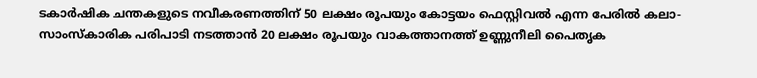ടകാർഷിക ചന്തകളുടെ നവീകരണത്തിന് 50 ലക്ഷം രൂപയും കോട്ടയം ഫെസ്റ്റിവൽ എന്ന പേരിൽ കലാ-സാംസ്‌കാരിക പരിപാടി നടത്താൻ 20 ലക്ഷം രൂപയും വാകത്താനത്ത് ഉണ്ണുനീലി പൈതൃക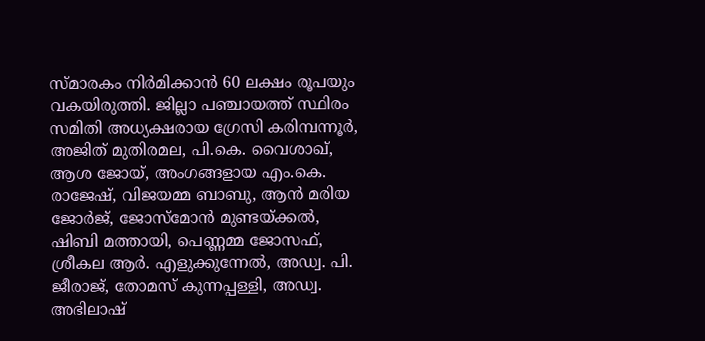സ്മാരകം നിർമിക്കാൻ 60 ലക്ഷം രൂപയും വകയിരുത്തി. ജില്ലാ പഞ്ചായത്ത് സ്ഥിരം സമിതി അധ്യക്ഷരായ ഗ്രേസി കരിമ്പന്നൂർ, അജിത് മുതിരമല, പി.കെ. വൈശാഖ്, ആശ ജോയ്, അംഗങ്ങളായ എം.കെ. രാജേഷ്, വിജയമ്മ ബാബു, ആൻ മരിയ ജോർജ്, ജോസ്മോൻ മുണ്ടയ്ക്കൽ, ഷിബി മത്തായി, പെണ്ണമ്മ ജോസഫ്, ശ്രീകല ആർ. എളുക്കുന്നേൽ, അഡ്വ. പി. ജീരാജ്, തോമസ് കുന്നപ്പള്ളി, അഡ്വ. അഭിലാഷ്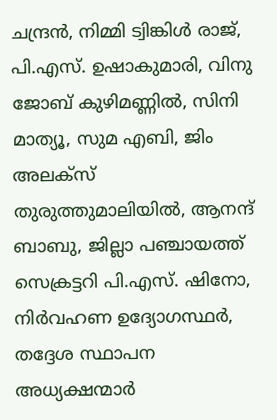ചന്ദ്രൻ, നിമ്മി ട്വിങ്കിൾ രാജ്, പി.എസ്. ഉഷാകുമാരി, വിനു ജോബ് കുഴിമണ്ണിൽ, സിനി മാത്യൂ, സുമ എബി, ജിം അലക്സ് തുരുത്തുമാലിയിൽ, ആനന്ദ് ബാബു, ജില്ലാ പഞ്ചായത്ത് സെക്രട്ടറി പി.എസ്. ഷിനോ, നിർവഹണ ഉദ്യോഗസ്ഥർ, തദ്ദേശ സ്ഥാപന അധ്യക്ഷന്മാർ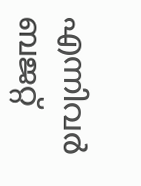എന്നിവർ ബജറ്റ്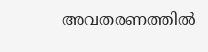അവതരണത്തിൽ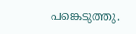പങ്കെടുത്തു.